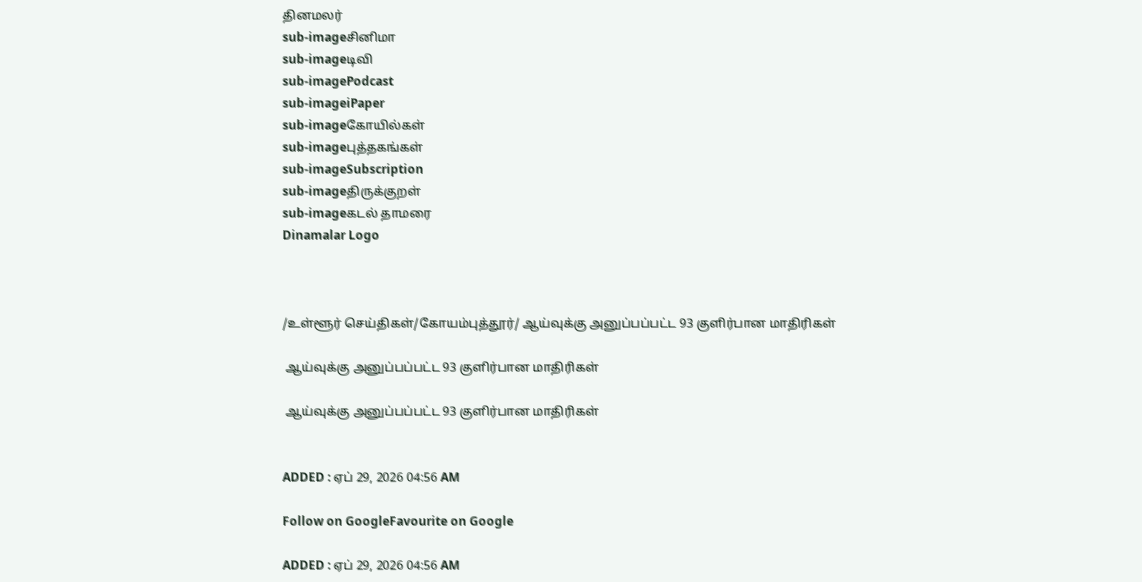தினமலர்
sub-imageசினிமா
sub-imageடிவி
sub-imagePodcast
sub-imageiPaper
sub-imageகோயில்கள்
sub-imageபுத்தகங்கள்
sub-imageSubscription
sub-imageதிருக்குறள்
sub-imageகடல் தாமரை
Dinamalar Logo



/உள்ளூர் செய்திகள்/கோயம்புத்தூர்/ ஆய்வுக்கு அனுப்பப்பட்ட 93 குளிர்பான மாதிரிகள்

 ஆய்வுக்கு அனுப்பப்பட்ட 93 குளிர்பான மாதிரிகள்

 ஆய்வுக்கு அனுப்பப்பட்ட 93 குளிர்பான மாதிரிகள்


ADDED : ஏப் 29, 2026 04:56 AM

Follow on GoogleFavourite on Google

ADDED : ஏப் 29, 2026 04:56 AM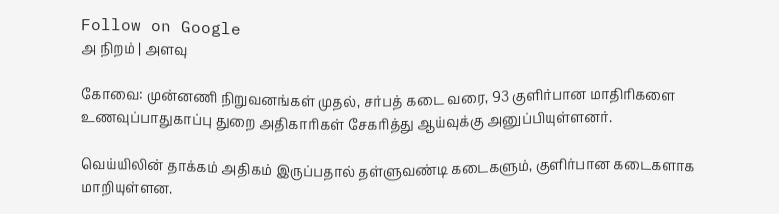Follow on Google
அ நிறம் | அளவு

கோவை: முன்னணி நிறுவனங்கள் முதல், சர்பத் கடை வரை, 93 குளிர்பான மாதிரிகளை உணவுப்பாதுகாப்பு துறை அதிகாரிகள் சேகரித்து ஆய்வுக்கு அனுப்பியுள்ளனர்.

வெய்யிலின் தாக்கம் அதிகம் இருப்பதால் தள்ளுவண்டி கடைகளும், குளிர்பான கடைகளாக மாறியுள்ளன.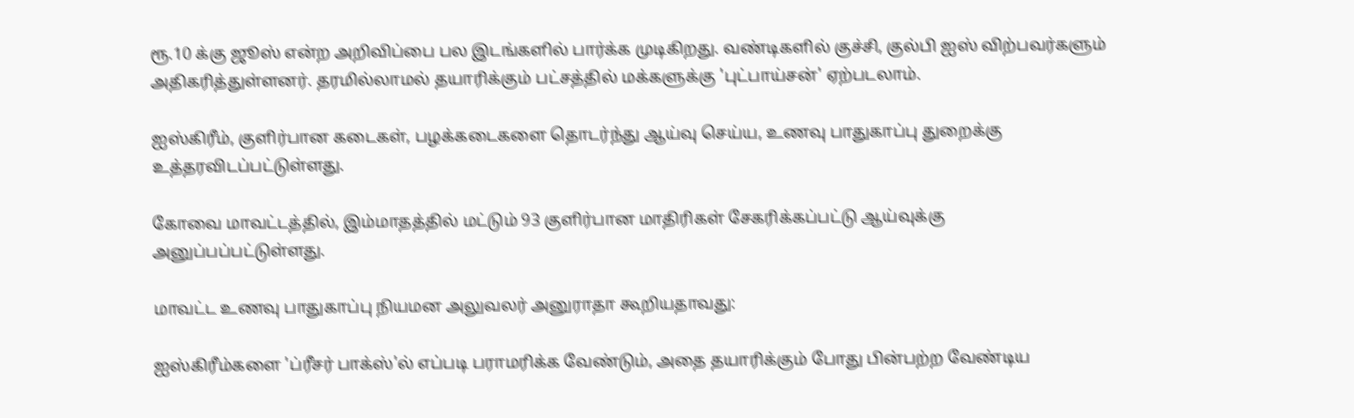ரூ.10 க்கு ஜூஸ் என்ற அறிவிப்பை பல இடங்களில் பார்க்க முடிகிறது. வண்டிகளில் குச்சி, குல்பி ஐஸ் விற்பவர்களும் அதிகரித்துள்ளனர். தரமில்லாமல் தயாரிக்கும் பட்சத்தில் மக்களுக்கு 'புட்பாய்சன்' ஏற்படலாம்.

ஐஸ்கிரீம், குளிர்பான கடைகள், பழக்கடைகளை தொடர்ந்து ஆய்வு செய்ய, உணவு பாதுகாப்பு துறைக்கு உத்தரவிடப்பட்டுள்ளது.

கோவை மாவட்டத்தில், இம்மாதத்தில் மட்டும் 93 குளிர்பான மாதிரிகள் சேகரிக்கப்பட்டு ஆய்வுக்கு அனுப்பப்பட்டுள்ளது.

மாவட்ட உணவு பாதுகாப்பு நியமன அலுவலர் அனுராதா கூறியதாவது:

ஐஸ்கிரீம்களை 'ப்ரீசர் பாக்ஸ்'ல் எப்படி பராமரிக்க வேண்டும், அதை தயாரிக்கும் போது பின்பற்ற வேண்டிய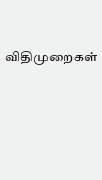விதிமுறைகள்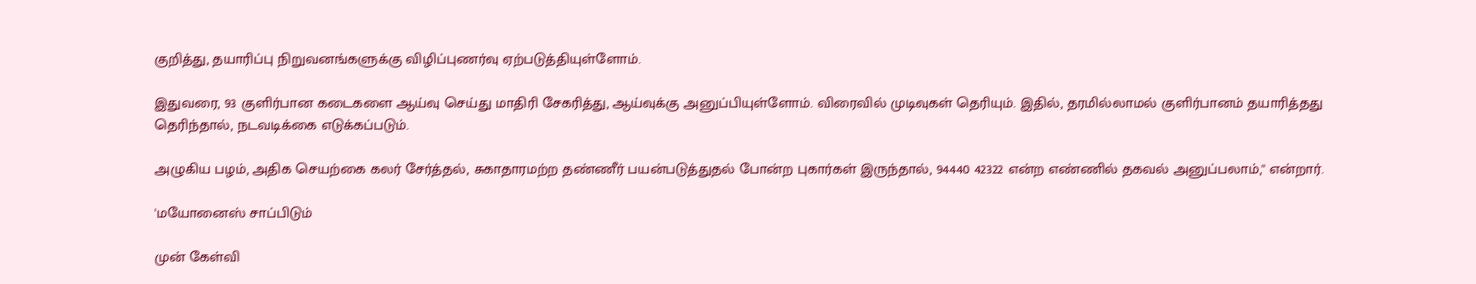குறித்து, தயாரிப்பு நிறுவனங்களுக்கு விழிப்புணர்வு ஏற்படுத்தியுள்ளோம்.

இதுவரை, 93 குளிர்பான கடைகளை ஆய்வு செய்து மாதிரி சேகரித்து, ஆய்வுக்கு அனுப்பியுள்ளோம். விரைவில் முடிவுகள் தெரியும். இதில், தரமில்லாமல் குளிர்பானம் தயாரித்தது தெரிந்தால், நடவடிக்கை எடுக்கப்படும்.

அழுகிய பழம், அதிக செயற்கை கலர் சேர்த்தல், சுகாதாரமற்ற தண்ணீர் பயன்படுத்துதல் போன்ற புகார்கள் இருந்தால், 94440 42322 என்ற எண்ணில் தகவல் அனுப்பலாம்,'' என்றார்.

'மயோனைஸ் சாப்பிடும்

முன் கேள்வி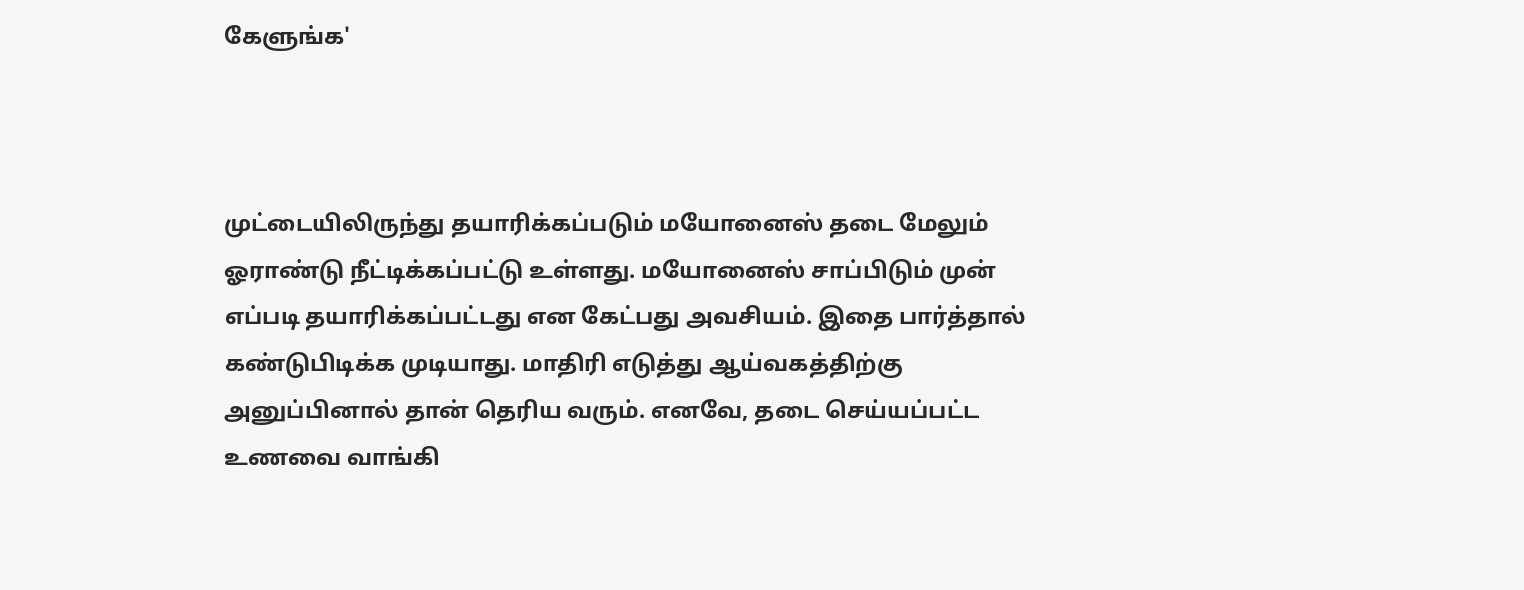கேளுங்க'



முட்டையிலிருந்து தயாரிக்கப்படும் மயோனைஸ் தடை மேலும் ஓராண்டு நீட்டிக்கப்பட்டு உள்ளது. மயோனைஸ் சாப்பிடும் முன் எப்படி தயாரிக்கப்பட்டது என கேட்பது அவசியம். இதை பார்த்தால் கண்டுபிடிக்க முடியாது. மாதிரி எடுத்து ஆய்வகத்திற்கு அனுப்பினால் தான் தெரிய வரும். எனவே, தடை செய்யப்பட்ட உணவை வாங்கி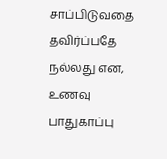சாப்பிடுவதை தவிர்ப்பதே நல்லது என, உணவு பாதுகாப்பு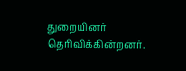துறையினர் தெரிவிக்கின்றனர்.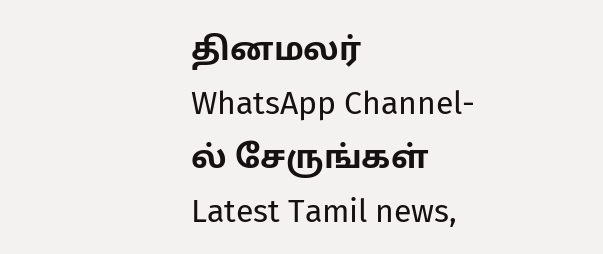தினமலர் WhatsApp Channel-ல் சேருங்கள்
Latest Tamil news,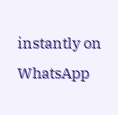instantly on WhatsApp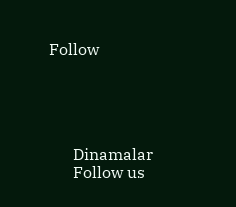Follow





      Dinamalar
      Follow us